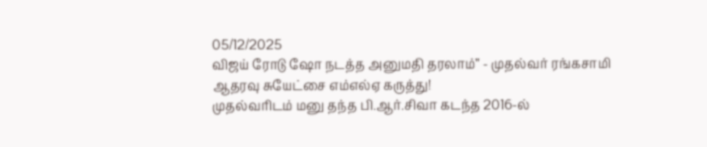05/12/2025
விஜய் ரோடு ஷோ நடத்த அனுமதி தரலாம்” - முதல்வர் ரங்கசாமி ஆதரவு சுயேட்சை எம்எல்ஏ கருத்து!
முதல்வரிடம் மனு தந்த பி.ஆர்.சிவா கடந்த 2016-ல்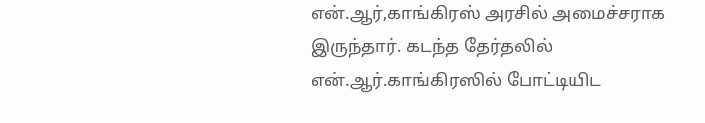என்.ஆர்,காங்கிரஸ் அரசில் அமைச்சராக இருந்தார். கடந்த தேர்தலில் என்.ஆர்.காங்கிரஸில் போட்டியிட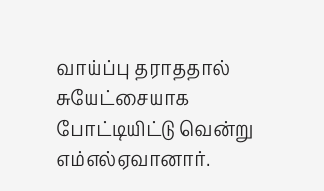வாய்ப்பு தராததால் சுயேட்சையாக போட்டியிட்டு வென்று எம்எல்ஏவானார்.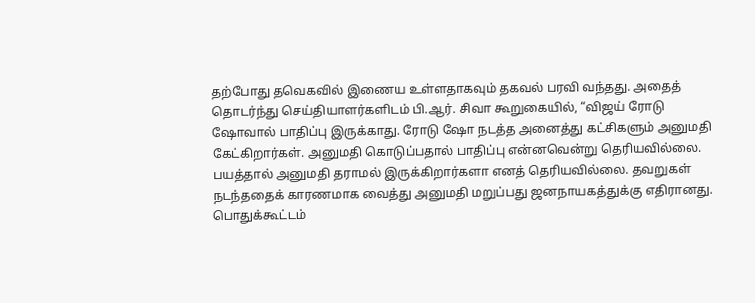தற்போது தவெகவில் இணைய உள்ளதாகவும் தகவல் பரவி வந்தது. அதைத் தொடர்ந்து செய்தியாளர்களிடம் பி.ஆர். சிவா கூறுகையில், “விஜய் ரோடு ஷோவால் பாதிப்பு இருக்காது. ரோடு ஷோ நடத்த அனைத்து கட்சிகளும் அனுமதி கேட்கிறார்கள். அனுமதி கொடுப்பதால் பாதிப்பு என்னவென்று தெரியவில்லை.
பயத்தால் அனுமதி தராமல் இருக்கிறார்களா எனத் தெரியவில்லை. தவறுகள் நடந்ததைக் காரணமாக வைத்து அனுமதி மறுப்பது ஜனநாயகத்துக்கு எதிரானது.
பொதுக்கூட்டம்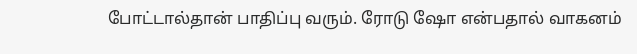போட்டால்தான் பாதிப்பு வரும். ரோடு ஷோ என்பதால் வாகனம்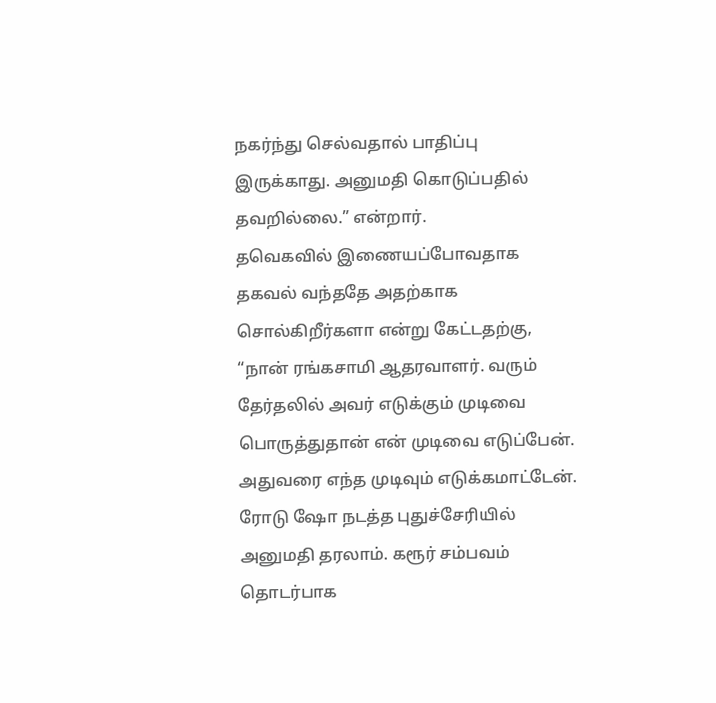நகர்ந்து செல்வதால் பாதிப்பு இருக்காது. அனுமதி கொடுப்பதில் தவறில்லை.” என்றார்.
தவெகவில் இணையப்போவதாக தகவல் வந்ததே அதற்காக சொல்கிறீர்களா என்று கேட்டதற்கு, “நான் ரங்கசாமி ஆதரவாளர். வரும் தேர்தலில் அவர் எடுக்கும் முடிவை பொருத்துதான் என் முடிவை எடுப்பேன்.
அதுவரை எந்த முடிவும் எடுக்கமாட்டேன். ரோடு ஷோ நடத்த புதுச்சேரியில் அனுமதி தரலாம். கரூர் சம்பவம் தொடர்பாக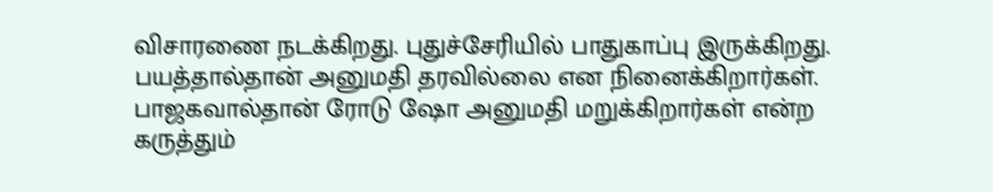விசாரணை நடக்கிறது. புதுச்சேரியில் பாதுகாப்பு இருக்கிறது. பயத்தால்தான் அனுமதி தரவில்லை என நினைக்கிறார்கள். பாஜகவால்தான் ரோடு ஷோ அனுமதி மறுக்கிறார்கள் என்ற கருத்தும்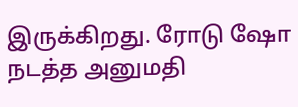இருக்கிறது. ரோடு ஷோ நடத்த அனுமதி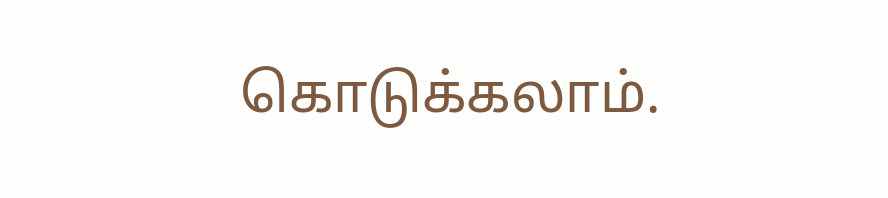கொடுக்கலாம்.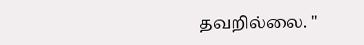தவறில்லை. "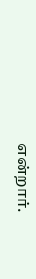என்றார்.